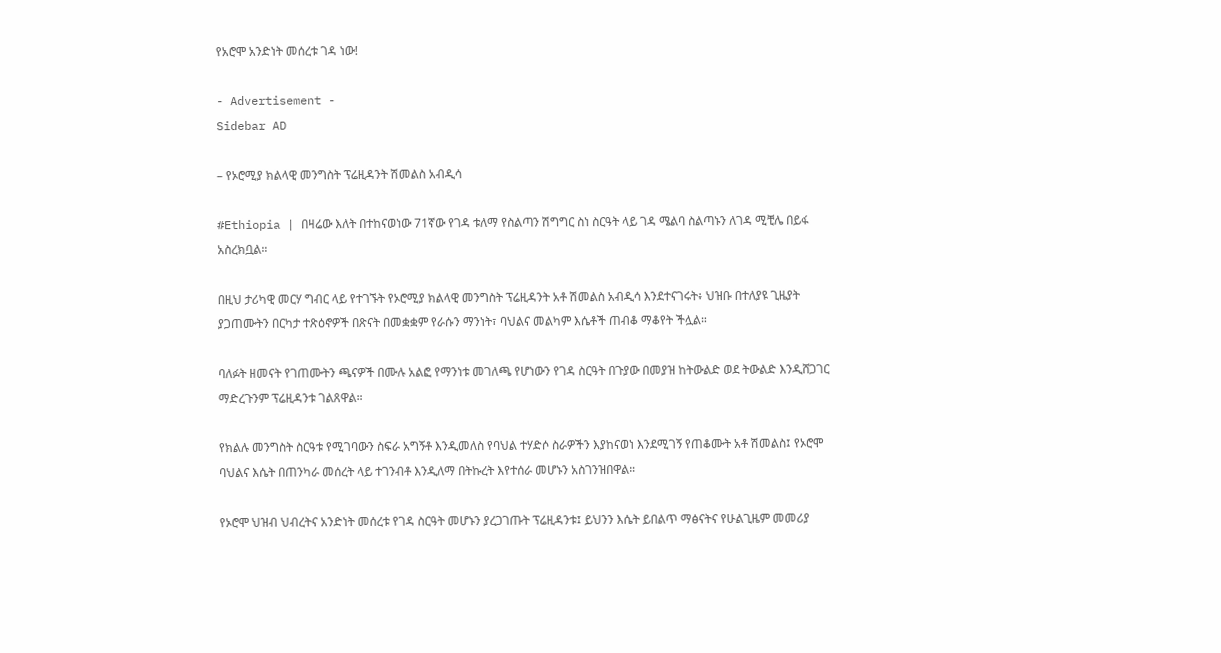የአሮሞ አንድነት መሰረቱ ገዳ ነው!

- Advertisement -
Sidebar AD

– የኦሮሚያ ክልላዊ መንግስት ፕሬዚዳንት ሽመልስ አብዲሳ

#Ethiopia | በዛሬው እለት በተከናወነው 71ኛው የገዳ ቱለማ የስልጣን ሽግግር ስነ ስርዓት ላይ ገዳ ሜልባ ስልጣኑን ለገዳ ሚቺሌ በይፋ አስረክቧል።

በዚህ ታሪካዊ መርሃ ግብር ላይ የተገኙት የኦሮሚያ ክልላዊ መንግስት ፕሬዚዳንት አቶ ሽመልስ አብዲሳ እንደተናገሩት፥ ህዝቡ በተለያዩ ጊዜያት ያጋጠሙትን በርካታ ተጽዕኖዎች በጽናት በመቋቋም የራሱን ማንነት፣ ባህልና መልካም እሴቶች ጠብቆ ማቆየት ችሏል።

ባለፉት ዘመናት የገጠሙትን ጫናዎች በሙሉ አልፎ የማንነቱ መገለጫ የሆነውን የገዳ ስርዓት በጉያው በመያዝ ከትውልድ ወደ ትውልድ እንዲሸጋገር ማድረጉንም ፕሬዚዳንቱ ገልጸዋል።

የክልሉ መንግስት ስርዓቱ የሚገባውን ስፍራ አግኝቶ እንዲመለስ የባህል ተሃድሶ ስራዎችን እያከናወነ እንደሚገኝ የጠቆሙት አቶ ሽመልስ፤ የኦሮሞ ባህልና እሴት በጠንካራ መሰረት ላይ ተገንብቶ እንዲለማ በትኩረት እየተሰራ መሆኑን አስገንዝበዋል።

የኦሮሞ ህዝብ ህብረትና አንድነት መሰረቱ የገዳ ስርዓት መሆኑን ያረጋገጡት ፕሬዚዳንቱ፤ ይህንን እሴት ይበልጥ ማፅናትና የሁልጊዜም መመሪያ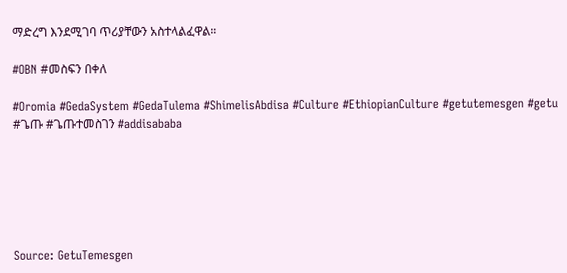ማድረግ እንደሚገባ ጥሪያቸውን አስተላልፈዋል።

#OBN #መስፍን በቀለ

#Oromia #GedaSystem #GedaTulema #ShimelisAbdisa #Culture #EthiopianCulture #getutemesgen #getu #ጌጡ #ጌጡተመስገን #addisababa






Source: GetuTemesgen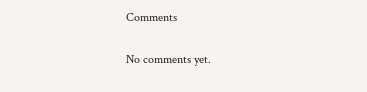Comments

No comments yet.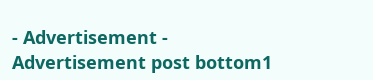- Advertisement -
Advertisement post bottom1